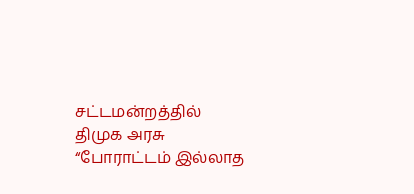சட்டமன்றத்தில் திமுக அரசு “போராட்டம் இல்லாத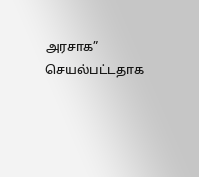அரசாக” செயல்பட்டதாக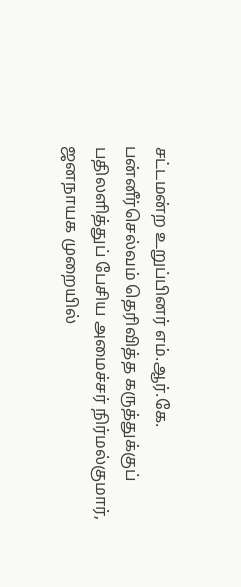சட்டமன்ற உறுப்பினர் எம்.ஆர்.கே. பன்னீர்செல்வம் தெரிவித்த கருத்துக்குப் பதிலளித்துப் பேசிய அமைச்சர் நிர்மல்குமார், ஜனநாயக முறையில்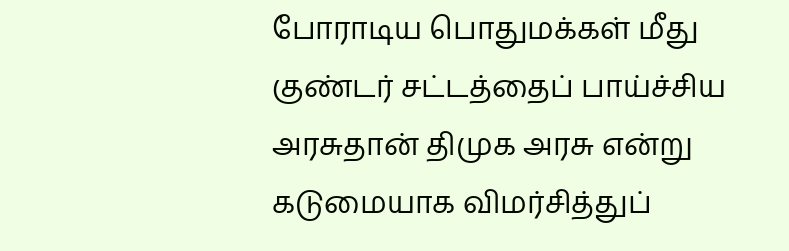போராடிய பொதுமக்கள் மீது குண்டர் சட்டத்தைப் பாய்ச்சிய அரசுதான் திமுக அரசு என்று கடுமையாக விமர்சித்துப்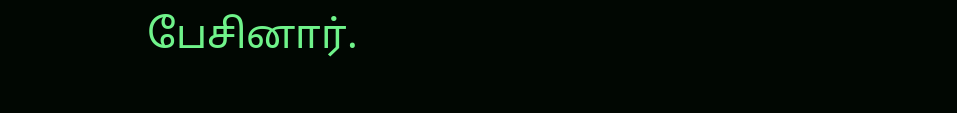பேசினார்.